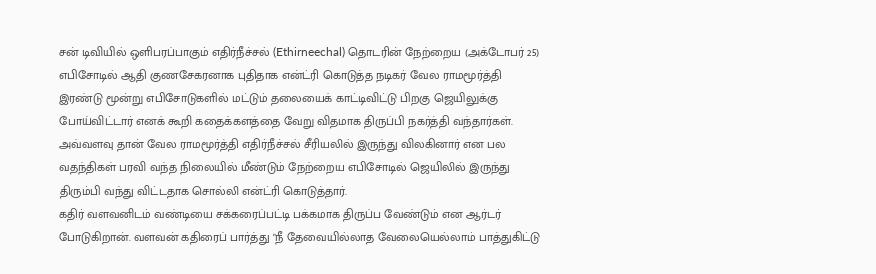சன் டிவியில் ஒளிபரப்பாகும் எதிர்நீச்சல் (Ethirneechal) தொடரின் நேற்றைய (அக்டோபர் 25) எபிசோடில் ஆதி குணசேகரனாக புதிதாக என்ட்ரி கொடுத்த நடிகர் வேல ராமமூர்த்தி இரண்டு மூன்று எபிசோடுகளில் மட்டும் தலையைக் காட்டிவிட்டு பிறகு ஜெயிலுக்கு போய்விட்டார் எனக் கூறி கதைக்களத்தை வேறு விதமாக திருப்பி நகர்த்தி வந்தார்கள்.
அவ்வளவு தான் வேல ராமமூர்த்தி எதிர்நீச்சல் சீரியலில் இருந்து விலகினார் என பல வதந்திகள் பரவி வந்த நிலையில் மீண்டும் நேற்றைய எபிசோடில் ஜெயிலில் இருந்து திரும்பி வந்து விட்டதாக சொல்லி என்ட்ரி கொடுத்தார்.
கதிர் வளவனிடம் வண்டியை சக்கரைப்பட்டி பக்கமாக திருப்ப வேண்டும் என ஆர்டர் போடுகிறான். வளவன் கதிரைப் பார்த்து "நீ தேவையில்லாத வேலையெல்லாம் பாத்துகிட்டு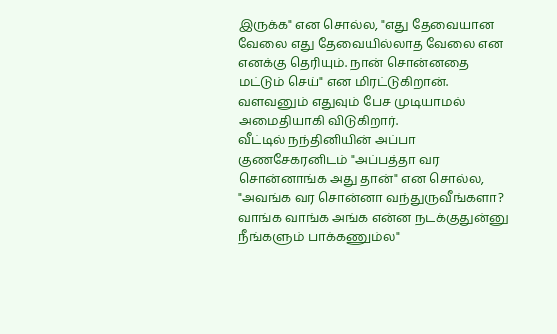இருக்க" என சொல்ல, "எது தேவையான வேலை எது தேவையில்லாத வேலை என எனக்கு தெரியும். நான் சொன்னதை மட்டும் செய்" என மிரட்டுகிறான். வளவனும் எதுவும் பேச முடியாமல் அமைதியாகி விடுகிறார்.
வீட்டில் நந்தினியின் அப்பா குணசேகரனிடம் "அப்பத்தா வர சொன்னாங்க அது தான்" என சொல்ல, "அவங்க வர சொன்னா வந்துருவீங்களா? வாங்க வாங்க அங்க என்ன நடக்குதுன்னு நீங்களும் பாக்கணும்ல"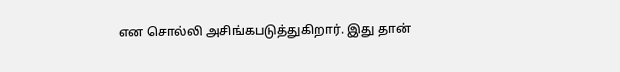என சொல்லி அசிங்கபடுத்துகிறார். இது தான்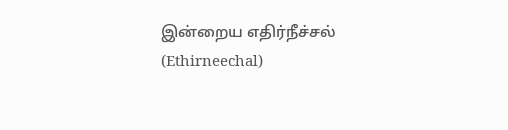இன்றைய எதிர்நீச்சல் (Ethirneechal)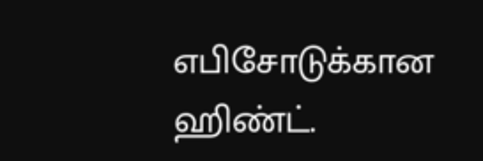எபிசோடுக்கான ஹிண்ட்.